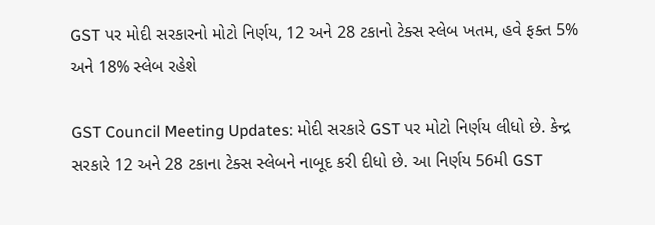GST પર મોદી સરકારનો મોટો નિર્ણય, 12 અને 28 ટકાનો ટેક્સ સ્લેબ ખતમ, હવે ફક્ત 5% અને 18% સ્લેબ રહેશે

GST Council Meeting Updates: મોદી સરકારે GST પર મોટો નિર્ણય લીધો છે. કેન્દ્ર સરકારે 12 અને 28 ટકાના ટેક્સ સ્લેબને નાબૂદ કરી દીધો છે. આ નિર્ણય 56મી GST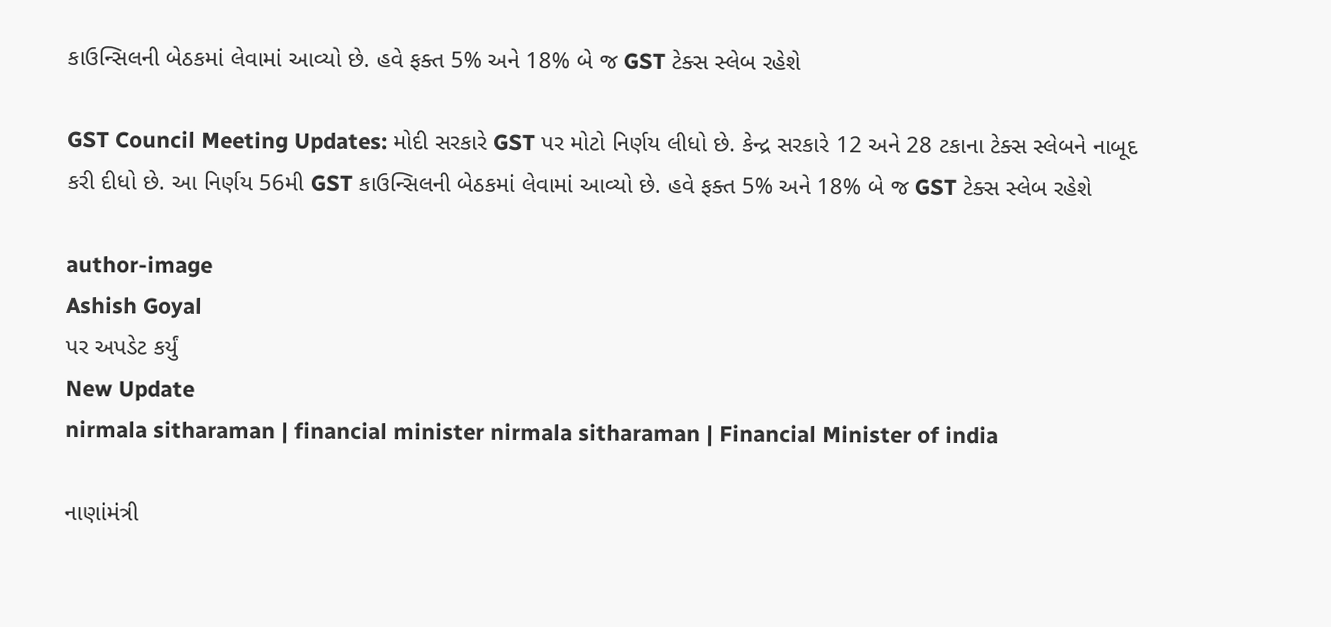કાઉન્સિલની બેઠકમાં લેવામાં આવ્યો છે. હવે ફક્ત 5% અને 18% બે જ GST ટેક્સ સ્લેબ રહેશે

GST Council Meeting Updates: મોદી સરકારે GST પર મોટો નિર્ણય લીધો છે. કેન્દ્ર સરકારે 12 અને 28 ટકાના ટેક્સ સ્લેબને નાબૂદ કરી દીધો છે. આ નિર્ણય 56મી GST કાઉન્સિલની બેઠકમાં લેવામાં આવ્યો છે. હવે ફક્ત 5% અને 18% બે જ GST ટેક્સ સ્લેબ રહેશે

author-image
Ashish Goyal
પર અપડેટ કર્યું
New Update
nirmala sitharaman | financial minister nirmala sitharaman | Financial Minister of india

નાણાંમંત્રી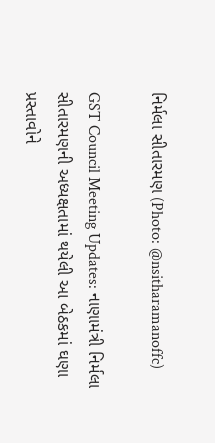નિર્મલા સીતારમણ (Photo: @nsitharamanoffc)

GST Council Meeting Updates: નાણામંત્રી નિર્મલા સીતારમણની અધ્યક્ષતામાં થયેલી આ બેઠકમાં ઘણા પ્રસ્તાવોને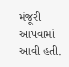મંજૂરી આપવામાં આવી હતી.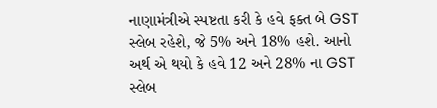નાણામંત્રીએ સ્પષ્ટતા કરી કે હવે ફક્ત બે GST સ્લેબ રહેશે, જે 5% અને 18% હશે. આનો અર્થ એ થયો કે હવે 12 અને 28% ના GST સ્લેબ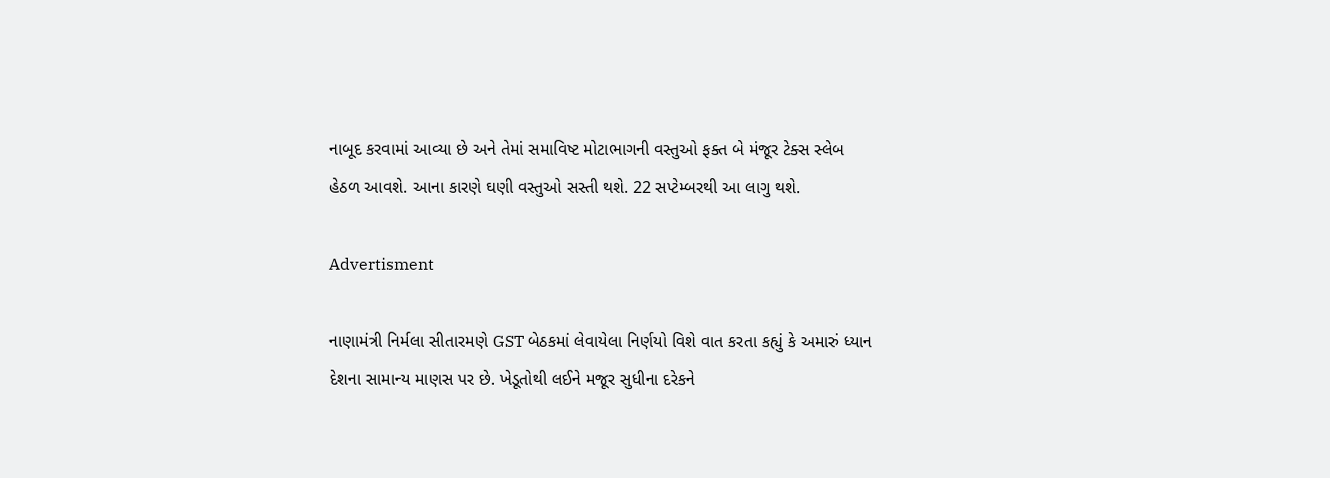નાબૂદ કરવામાં આવ્યા છે અને તેમાં સમાવિષ્ટ મોટાભાગની વસ્તુઓ ફક્ત બે મંજૂર ટેક્સ સ્લેબ હેઠળ આવશે. આના કારણે ઘણી વસ્તુઓ સસ્તી થશે. 22 સપ્ટેમ્બરથી આ લાગુ થશે.

Advertisment

નાણામંત્રી નિર્મલા સીતારમણે GST બેઠકમાં લેવાયેલા નિર્ણયો વિશે વાત કરતા કહ્યું કે અમારું ધ્યાન દેશના સામાન્ય માણસ પર છે. ખેડૂતોથી લઈને મજૂર સુધીના દરેકને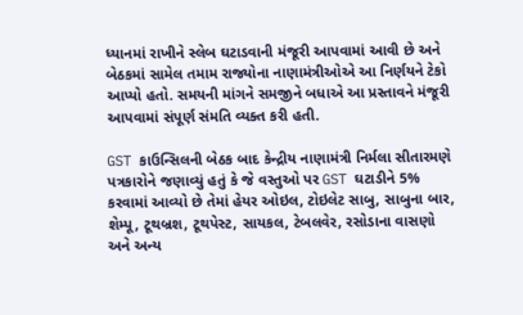ધ્યાનમાં રાખીને સ્લેબ ઘટાડવાની મંજૂરી આપવામાં આવી છે અને બેઠકમાં સામેલ તમામ રાજ્યોના નાણામંત્રીઓએ આ નિર્ણયને ટેકો આપ્યો હતો. સમયની માંગને સમજીને બધાએ આ પ્રસ્તાવને મંજૂરી આપવામાં સંપૂર્ણ સંમતિ વ્યક્ત કરી હતી.

GST કાઉન્સિલની બેઠક બાદ કેન્દ્રીય નાણામંત્રી નિર્મલા સીતારમણે પત્રકારોને જણાવ્યું હતું કે જે વસ્તુઓ પર GST ઘટાડીને 5% કરવામાં આવ્યો છે તેમાં હેયર ઓઇલ, ટોઇલેટ સાબુ, સાબુના બાર, શેમ્પૂ, ટૂથબ્રશ, ટૂથપેસ્ટ, સાયકલ, ટેબલવેર, રસોડાના વાસણો અને અન્ય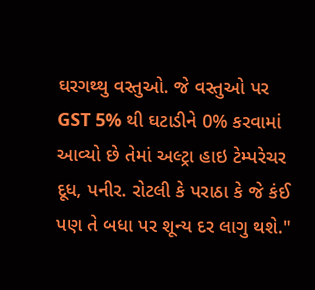ઘરગથ્થુ વસ્તુઓ. જે વસ્તુઓ પર GST 5% થી ઘટાડીને 0% કરવામાં આવ્યો છે તેમાં અલ્ટ્રા હાઇ ટેમ્પરેચર દૂધ, પનીર. રોટલી કે પરાઠા કે જે કંઈ પણ તે બધા પર શૂન્ય દર લાગુ થશે."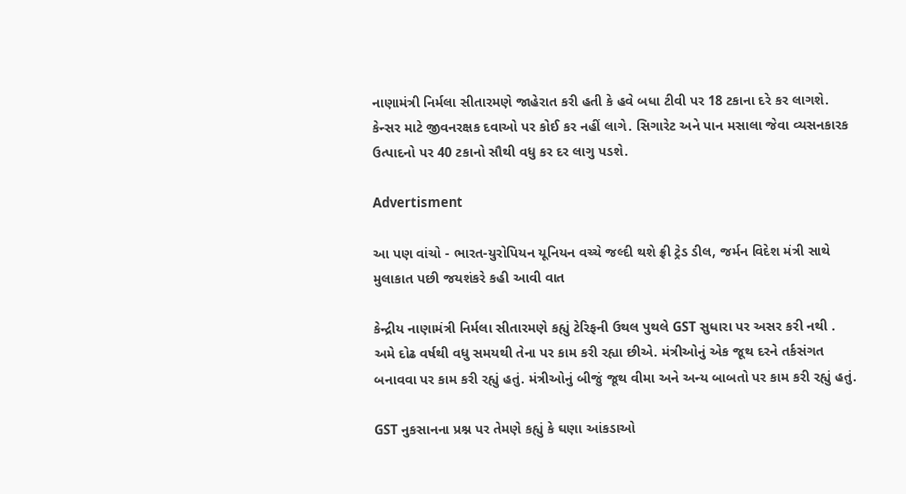નાણામંત્રી નિર્મલા સીતારમણે જાહેરાત કરી હતી કે હવે બધા ટીવી પર 18 ટકાના દરે કર લાગશે. કેન્સર માટે જીવનરક્ષક દવાઓ પર કોઈ કર નહીં લાગે. સિગારેટ અને પાન મસાલા જેવા વ્યસનકારક ઉત્પાદનો પર 40 ટકાનો સૌથી વધુ કર દર લાગુ પડશે.

Advertisment

આ પણ વાંચો - ભારત-યુરોપિયન યૂનિયન વચ્ચે જલ્દી થશે ફ્રી ટ્રેડ ડીલ, જર્મન વિદેશ મંત્રી સાથે મુલાકાત પછી જયશંકરે કહી આવી વાત

કેન્દ્રીય નાણામંત્રી નિર્મલા સીતારમણે કહ્યું ટેરિફની ઉથલ પુથલે GST સુધારા પર અસર કરી નથી . અમે દોઢ વર્ષથી વધુ સમયથી તેના પર કામ કરી રહ્યા છીએ. મંત્રીઓનું એક જૂથ દરને તર્કસંગત બનાવવા પર કામ કરી રહ્યું હતું. મંત્રીઓનું બીજું જૂથ વીમા અને અન્ય બાબતો પર કામ કરી રહ્યું હતું.

GST નુકસાનના પ્રશ્ન પર તેમણે કહ્યું કે ઘણા આંકડાઓ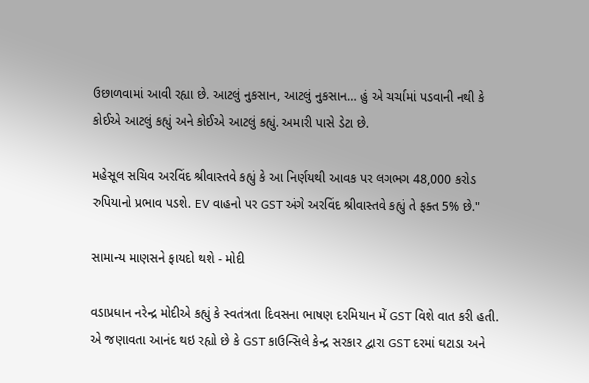ઉછાળવામાં આવી રહ્યા છે. આટલું નુકસાન, આટલું નુકસાન… હું એ ચર્ચામાં પડવાની નથી કે કોઈએ આટલું કહ્યું અને કોઈએ આટલું કહ્યું. અમારી પાસે ડેટા છે.

મહેસૂલ સચિવ અરવિંદ શ્રીવાસ્તવે કહ્યું કે આ નિર્ણયથી આવક પર લગભગ 48,000 કરોડ રુપિયાનો પ્રભાવ પડશે. EV વાહનો પર GST અંગે અરવિંદ શ્રીવાસ્તવે કહ્યું તે ફક્ત 5% છે."

સામાન્ય માણસને ફાયદો થશે - મોદી

વડાપ્રધાન નરેન્દ્ર મોદીએ કહ્યું કે સ્વતંત્રતા દિવસના ભાષણ દરમિયાન મેં GST વિશે વાત કરી હતી. એ જણાવતા આનંદ થઇ રહ્યો છે કે GST કાઉન્સિલે કેન્દ્ર સરકાર દ્વારા GST દરમાં ઘટાડા અને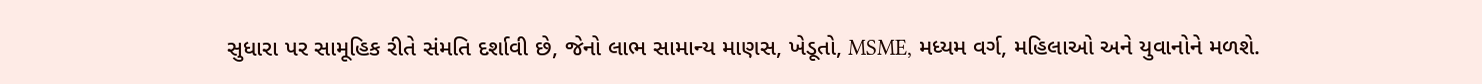સુધારા પર સામૂહિક રીતે સંમતિ દર્શાવી છે, જેનો લાભ સામાન્ય માણસ, ખેડૂતો, MSME, મધ્યમ વર્ગ, મહિલાઓ અને યુવાનોને મળશે.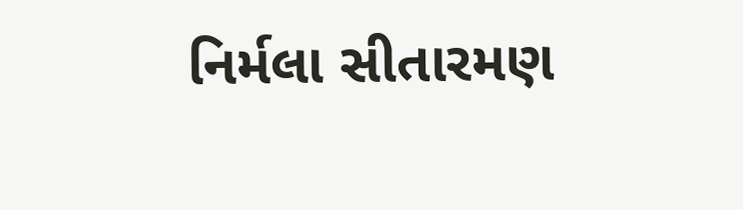નિર્મલા સીતારમણ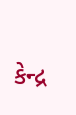કેન્દ્ર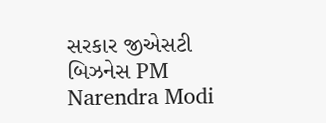સરકાર જીએસટી બિઝનેસ PM Narendra Modi